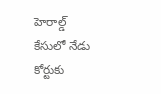హెరాల్డ్ కేసులో నేడు కోర్టుకు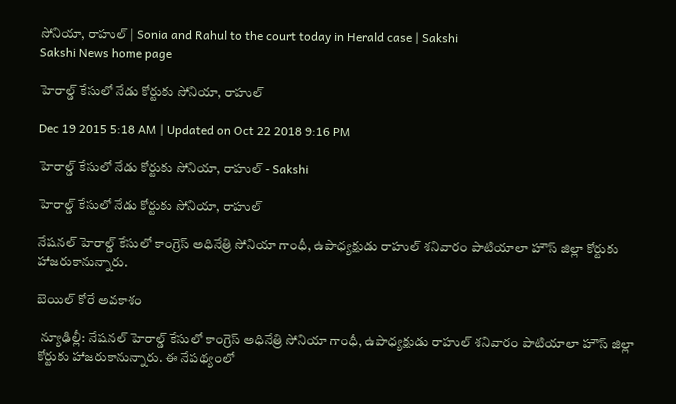సోనియా, రాహుల్ | Sonia and Rahul to the court today in Herald case | Sakshi
Sakshi News home page

హెరాల్డ్ కేసులో నేడు కోర్టుకు సోనియా, రాహుల్

Dec 19 2015 5:18 AM | Updated on Oct 22 2018 9:16 PM

హెరాల్డ్ కేసులో నేడు కోర్టుకు సోనియా, రాహుల్ - Sakshi

హెరాల్డ్ కేసులో నేడు కోర్టుకు సోనియా, రాహుల్

నేషనల్ హెరాల్డ్ కేసులో కాంగ్రెస్ అధినేత్రి సోనియా గాంధీ, ఉపాధ్యక్షుడు రాహుల్ శనివారం పాటియాలా హౌస్ జిల్లా కోర్టుకు హాజరుకానున్నారు.

బెయిల్ కోరే అవకాశం

 న్యూఢిల్లీ: నేషనల్ హెరాల్డ్ కేసులో కాంగ్రెస్ అధినేత్రి సోనియా గాంధీ, ఉపాధ్యక్షుడు రాహుల్ శనివారం పాటియాలా హౌస్ జిల్లా కోర్టుకు హాజరుకానున్నారు. ఈ నేపథ్యంలో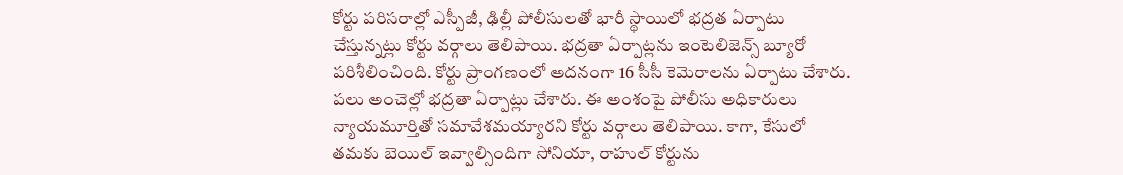కోర్టు పరిసరాల్లో ఎస్పీజీ, ఢిల్లీ పోలీసులతో భారీ స్థాయిలో భద్రత ఏర్పాటు చేస్తున్నట్లు కోర్టు వర్గాలు తెలిపాయి. భద్రతా ఏర్పాట్లను ఇంటెలిజెన్స్ బ్యూరో పరిశీలించింది. కోర్టు ప్రాంగణంలో అదనంగా 16 సీసీ కెమెరాలను ఏర్పాటు చేశారు. పలు అంచెల్లో భద్రతా ఏర్పాట్లు చేశారు. ఈ అంశంపై పోలీసు అధికారులు న్యాయమూర్తితో సమావేశమయ్యారని కోర్టు వర్గాలు తెలిపాయి. కాగా, కేసులో తమకు బెయిల్ ఇవ్వాల్సిందిగా సోనియా, రాహుల్ కోర్టును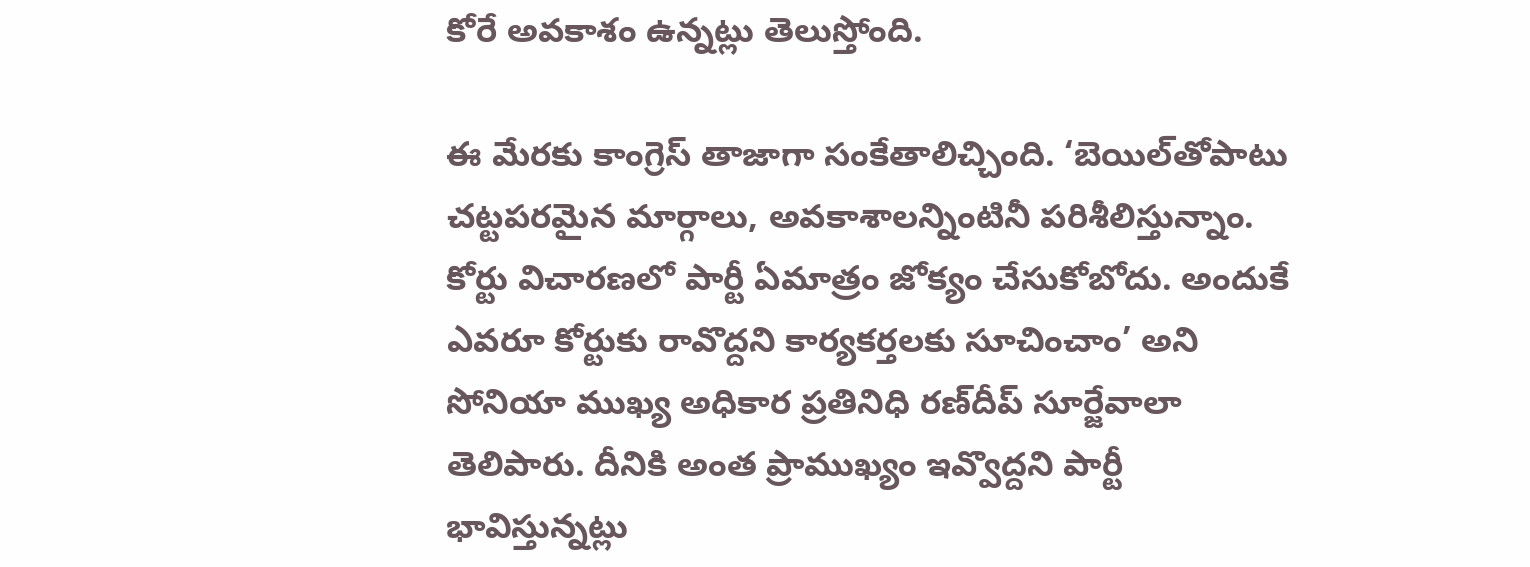కోరే అవకాశం ఉన్నట్లు తెలుస్తోంది.

ఈ మేరకు కాంగ్రెస్ తాజాగా సంకేతాలిచ్చింది. ‘బెయిల్‌తోపాటు చట్టపరమైన మార్గాలు, అవకాశాలన్నింటినీ పరిశీలిస్తున్నాం. కోర్టు విచారణలో పార్టీ ఏమాత్రం జోక్యం చేసుకోబోదు. అందుకే ఎవరూ కోర్టుకు రావొద్దని కార్యకర్తలకు సూచించాం’ అని సోనియా ముఖ్య అధికార ప్రతినిధి రణ్‌దీప్ సూర్జేవాలా తెలిపారు. దీనికి అంత ప్రాముఖ్యం ఇవ్వొద్దని పార్టీ భావిస్తున్నట్లు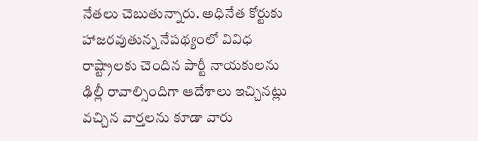నేతలు చెబుతున్నారు. అధినేత కోర్టుకు హాజరవుతున్న నేపథ్యంలో వివిధ రాష్ట్రాలకు చెందిన పార్టీ నాయకులను ఢిల్లీ రావాల్సిందిగా ఆదేశాలు ఇచ్చినట్లు వచ్చిన వార్తలను కూడా వారు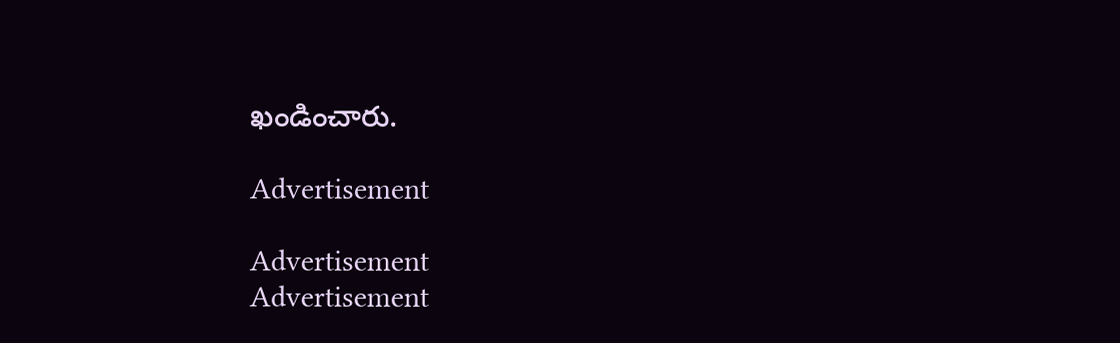ఖండించారు.

Advertisement

Advertisement
Advertisement